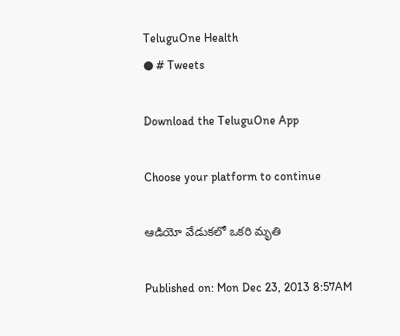TeluguOne Health
● # Tweets

Download the TeluguOne App

Choose your platform to continue

ఆడియో వేడుకలో ఒకరి మృతి

Published on: Mon Dec 23, 2013 8:57AM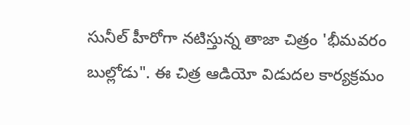సునీల్ హీరోగా నటిస్తున్న తాజా చిత్రం 'భీమవరం బుల్లోడు". ఈ చిత్ర ఆడియో విడుదల కార్యక్రమం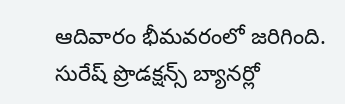ఆదివారం భీమవరంలో జరిగింది. సురేష్ ప్రొడక్షన్స్ బ్యానర్లో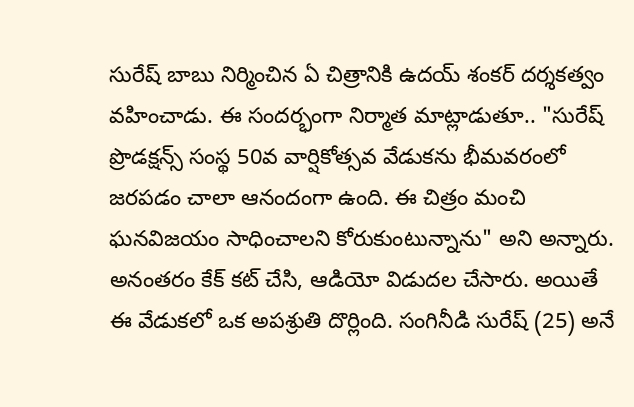సురేష్ బాబు నిర్మించిన ఏ చిత్రానికి ఉదయ్ శంకర్ దర్శకత్వం వహించాడు. ఈ సందర్భంగా నిర్మాత మాట్లాడుతూ.. "సురేష్ ప్రొడక్షన్స్ సంస్థ 50వ వార్షికోత్సవ వేడుకను భీమవరంలో జరపడం చాలా ఆనందంగా ఉంది. ఈ చిత్రం మంచి ఘనవిజయం సాధించాలని కోరుకుంటున్నాను" అని అన్నారు. అనంతరం కేక్ కట్ చేసి, ఆడియో విడుదల చేసారు. అయితే ఈ వేడుకలో ఒక అపశ్రుతి దొర్లింది. సంగినీడి సురేష్ (25) అనే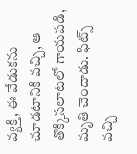వ్యక్తి, ఈ వేడుకను చూడటానికి వచ్చి, ఆ తొక్కిసలాటలో గాయపడి, మృతి చెందాడు. ఫిట్స్ వచ్చి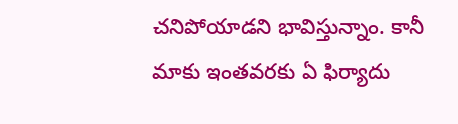చనిపోయాడని భావిస్తున్నాం. కానీ మాకు ఇంతవరకు ఏ ఫిర్యాదు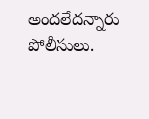అందలేదన్నారు పోలీసులు.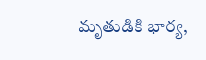మృతుడికి భార్య,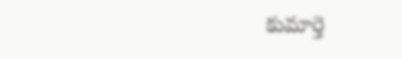కుమార్తె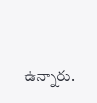ఉన్నారు.